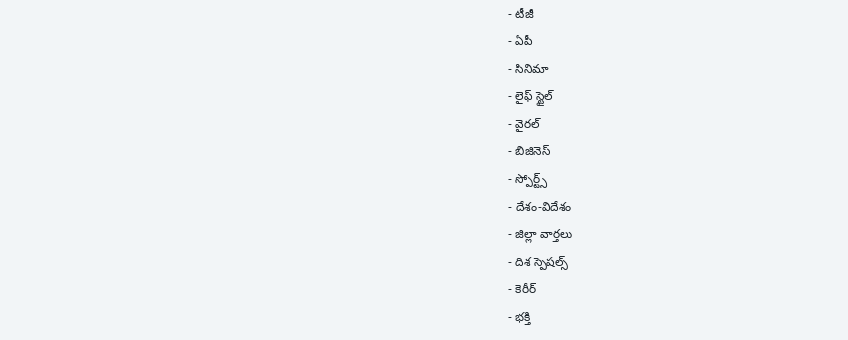- టీజీ
- ఏపీ
- సినిమా
- లైఫ్ స్టైల్
- వైరల్
- బిజినెస్
- స్పోర్ట్స్
- దేశం-విదేశం
- జిల్లా వార్తలు
- దిశ స్పెషల్స్
- కెరీర్
- భక్తి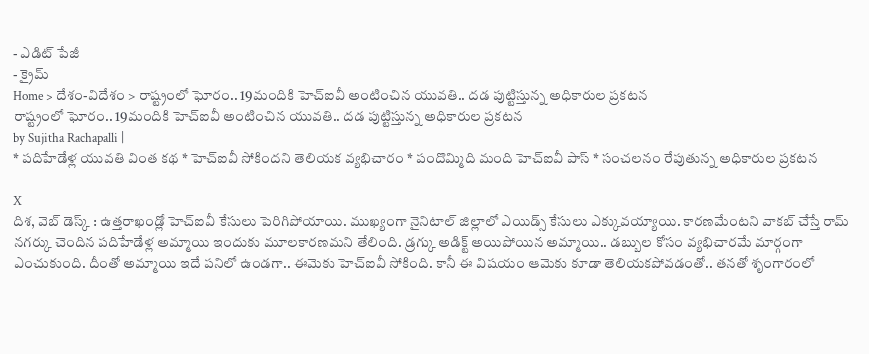- ఎడిట్ పేజీ
- క్రైమ్
Home > దేశం-విదేశం > రాష్ట్రంలో ఘోరం.. 19మందికి హెచ్ఐవీ అంటించిన యువతి.. దడ పుట్టిస్తున్న అధికారుల ప్రకటన
రాష్ట్రంలో ఘోరం.. 19మందికి హెచ్ఐవీ అంటించిన యువతి.. దడ పుట్టిస్తున్న అధికారుల ప్రకటన
by Sujitha Rachapalli |
* పదిహేడేళ్ల యువతి వింత కథ * హెచ్ఐవీ సోకిందని తెలియక వ్యభిచారం * పందొమ్మిది మంది హెచ్ఐవీ పాస్ * సంచలనం రేపుతున్న అధికారుల ప్రకటన

X
దిశ, వెబ్ డెస్క్ : ఉత్తరాఖండ్లో హెచ్ఐవీ కేసులు పెరిగిపోయాయి. ముఖ్యంగా నైనిటాల్ జిల్లాలో ఎయిడ్స్ కేసులు ఎక్కువయ్యాయి. కారణమేంటని వాకబ్ చేస్తే రామ్ నగర్కు చెందిన పదిహేడేళ్ల అమ్మాయి ఇందుకు మూలకారణమని తేలింది. డ్రగ్కు అడిక్ట్ అయిపోయిన అమ్మాయి.. డబ్బుల కోసం వ్యభిచారమే మార్గంగా ఎంచుకుంది. దీంతో అమ్మాయి ఇదే పనిలో ఉండగా.. ఈమెకు హెచ్ఐవీ సోకింది. కానీ ఈ విషయం ఆమెకు కూడా తెలియకపోవడంతో.. తనతో శృంగారంలో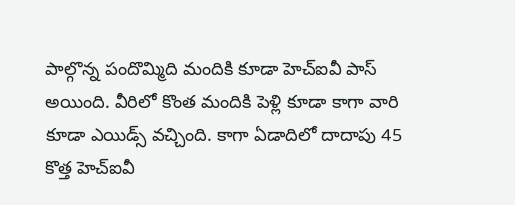పాల్గొన్న పందొమ్మిది మందికి కూడా హెచ్ఐవీ పాస్ అయింది. వీరిలో కొంత మందికి పెళ్లి కూడా కాగా వారి కూడా ఎయిడ్స్ వచ్చింది. కాగా ఏడాదిలో దాదాపు 45 కొత్త హెచ్ఐవీ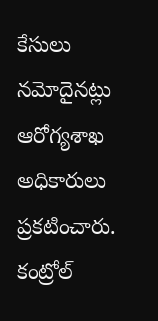కేసులు నమోదైనట్లు ఆరోగ్యశాఖ అధికారులు ప్రకటించారు. కంట్రోల్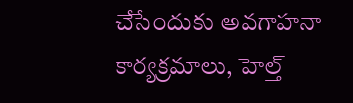చేసేందుకు అవగాహనా కార్యక్రమాలు, హెల్త్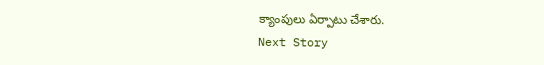క్యాంపులు ఏర్పాటు చేశారు.
Next Story